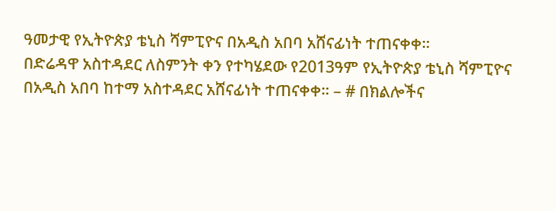ዓመታዊ የኢትዮጵያ ቴኒስ ሻምፒዮና በአዲስ አበባ አሸናፊነት ተጠናቀቀ፡፡
በድሬዳዋ አስተዳደር ለስምንት ቀን የተካሄደው የ2013ዓም የኢትዮጵያ ቴኒስ ሻምፒዮና በአዲስ አበባ ከተማ አስተዳደር አሸናፊነት ተጠናቀቀ፡፡ – # በክልሎችና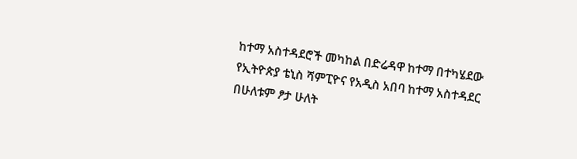ከተማ አስተዳደሮች መካከል በድሬዳዋ ከተማ በተካሄደው የኢትዮጵያ ቴኒስ ሻምፒዮና የአዲስ አበባ ከተማ አስተዳደር በሁለቱም ፆታ ሁለት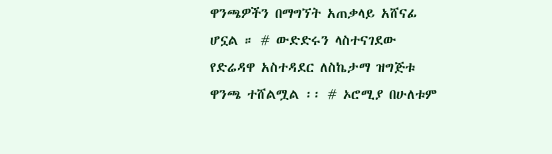ዋንጫዎችን በማግኘት አጠቃላይ አሸናፊ ሆኗል ። # ውድድሩን ላስተናገደው የድሬዳዋ አስተዳደር ለስኬታማ ዝግጅቱ ዋንጫ ተሸልሟል ፡፡ # ኦሮሚያ በሁለቱም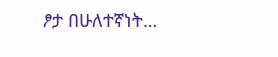ፆታ በሁለተኛነት…